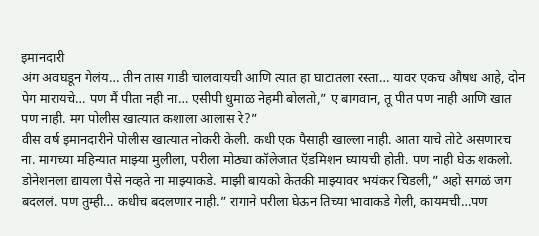इमानदारी
अंग अवघडून गेलंय… तीन तास गाडी चालवायची आणि त्यात हा घाटातला रस्ता… यावर एकच औषध आहे, दोन पेग मारायचे… पण मैं पीता नही ना… एसीपी धुमाळ नेहमी बोलतो,” ए बागवान, तू पीत पण नाही आणि खात पण नाही. मग पोलीस खात्यात कशाला आलास रे?”
वीस वर्ष इमानदारीने पोलीस खात्यात नोकरी केली. कधी एक पैसाही खाल्ला नाही. आता याचे तोटे असणारच ना. मागच्या महिन्यात माझ्या मुलीला, परीला मोठ्या कॉलेजात ऍडमिशन घ्यायची होती. पण नाही घेऊ शकलो. डोनेशनला द्यायला पैसे नव्हते ना माझ्याकडे. माझी बायको केतकी माझ्यावर भयंकर चिडली,” अहो सगळं जग बदललं. पण तुम्ही… कधीच बदलणार नाही.” रागाने परीला घेऊन तिच्या भावाकडे गेली, कायमची…पण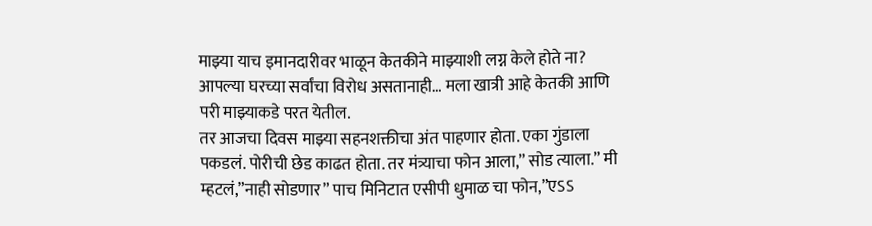माझ्या याच इमानदारीवर भाळून केतकीने माझ्याशी लग्न केले होते ना? आपल्या घरच्या सर्वांचा विरोध असतानाही… मला खात्री आहे केतकी आणि परी माझ्याकडे परत येतील.
तर आजचा दिवस माझ्या सहनशक्तीचा अंत पाहणार होता. एका गुंडाला पकडलं. पोरीची छेड काढत होता. तर मंत्र्याचा फोन आला,” सोड त्याला.” मी म्हटलं,”नाही सोडणार” पाच मिनिटात एसीपी धुमाळ चा फोन,”एऽऽ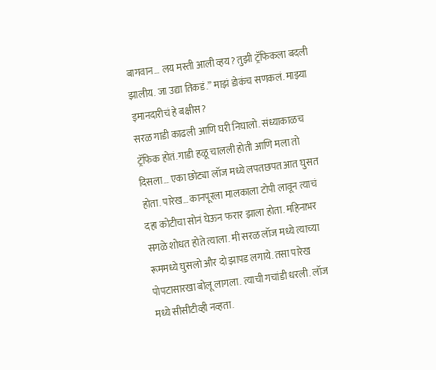बागवान… लय मस्ती आली व्हय? तुझी ट्रॅफिकला बदली झालीय. जा उद्या तिकडं.” माझं डोकंच सणकलं. माझ्या इमानदारीचं हे बक्षीस?
सरळ गाडी काढली आणि घरी निघालो. संध्याकाळच ट्रॅफिक होतं. गाडी हळू चालली होती आणि मला तो दिसला… एका छोट्या लॉज मध्ये लपतछपत आत घुसत होता. पारेख… कानपूरला मालकाला टोपी लावून त्याचं दहा कोटीचा सोनं घेऊन फरार झाला होता. महिनाभर सगळे शोधत होते त्याला. मी सरळ लॉज मध्ये त्याच्या रूममध्ये घुसलो और दो झापड लगाये. तसा पारेख पोपटासारखा बोलू लागला. त्याची गचांडी धरली. लॉज मध्ये सीसीटीव्ही नव्हता.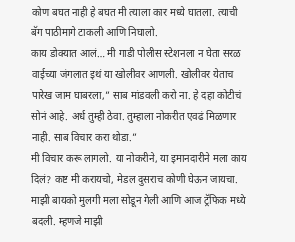कोण बघत नाही हे बघत मी त्याला कार मध्ये घातला. त्याची बॅग पाठीमागे टाकली आणि निघालो.
काय डोक्यात आलं… मी गाडी पोलीस स्टेशनला न घेता सरळ वाईच्या जंगलात इथं या खोलीवर आणली. खोलीवर येताच पारेख जाम घाबरला,” साब मांडवली करो ना. हे दहा कोटीचं सोनं आहे. अर्ध तुम्ही ठेवा. तुम्हाला नोकरीत एवढं मिळणार नाही. साब विचार करा थोडा.”
मी विचार करू लागलो. या नोकरीने, या इमानदारीने मला काय दिलं? कष्ट मी करायचो, मेडल दुसराच कोणी घेऊन जायचा. माझी बायको मुलगी मला सोडून गेली आणि आज ट्रॅफिक मध्ये बदली. म्हणजे माझी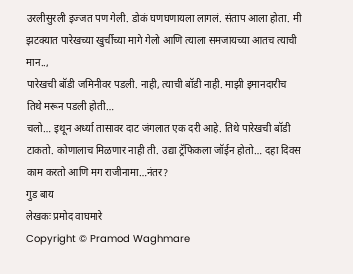उरलीसुरली इज्जत पण गेली. डोकं घणघणायला लागलं. संताप आला होता. मी झटक्यात पारेखच्या खुर्चीच्या मागे गेलो आणि त्याला समजायच्या आतच त्याची मान..,
पारेखची बॉडी जमिनीवर पडली. नाही, त्याची बॉडी नाही. माझी इमानदारीच तिथे मरून पडली होती…
चलो… इथून अर्ध्या तासावर दाट जंगलात एक दरी आहे. तिथे पारेखची बॉडी टाकतो. कोणालाच मिळणार नाही ती. उद्या ट्रॅफिकला जॉईन होतो… दहा दिवस काम करतो आणि मग राजीनामा…नंतर?
गुड बाय
लेखकः प्रमोद वाघमारे
Copyright © Pramod Waghmare